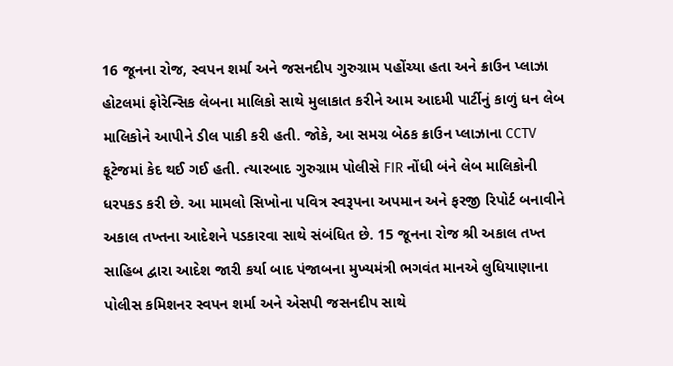16 જૂનના રોજ, સ્વપન શર્મા અને જસનદીપ ગુરુગ્રામ પહોંચ્યા હતા અને ક્રાઉન પ્લાઝા હોટલમાં ફોરેન્સિક લેબના માલિકો સાથે મુલાકાત કરીને આમ આદમી પાર્ટીનું કાળું ધન લેબ માલિકોને આપીને ડીલ પાકી કરી હતી. જોકે, આ સમગ્ર બેઠક ક્રાઉન પ્લાઝાના CCTV ફૂટેજમાં કેદ થઈ ગઈ હતી. ત્યારબાદ ગુરુગ્રામ પોલીસે FIR નોંધી બંને લેબ માલિકોની ધરપકડ કરી છે. આ મામલો સિખોના પવિત્ર સ્વરૂપના અપમાન અને ફરજી રિપોર્ટ બનાવીને અકાલ તખ્તના આદેશને પડકારવા સાથે સંબંધિત છે. 15 જૂનના રોજ શ્રી અકાલ તખ્ત સાહિબ દ્વારા આદેશ જારી કર્યા બાદ પંજાબના મુખ્યમંત્રી ભગવંત માનએ લુધિયાણાના પોલીસ કમિશનર સ્વપન શર્મા અને એસપી જસનદીપ સાથે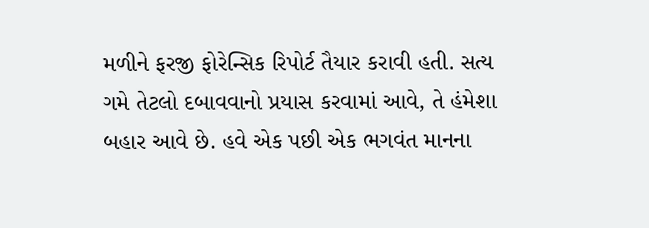મળીને ફરજી ફોરેન્સિક રિપોર્ટ તૈયાર કરાવી હતી. સત્ય ગમે તેટલો દબાવવાનો પ્રયાસ કરવામાં આવે, તે હંમેશા બહાર આવે છે. હવે એક પછી એક ભગવંત માનના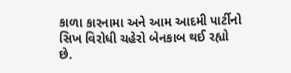કાળા કારનામા અને આમ આદમી પાર્ટીનો સિખ વિરોધી ચહેરો બેનકાબ થઈ રહ્યો છે.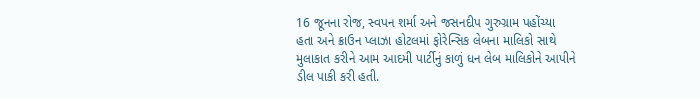16 જૂનના રોજ, સ્વપન શર્મા અને જસનદીપ ગુરુગ્રામ પહોંચ્યા હતા અને ક્રાઉન પ્લાઝા હોટલમાં ફોરેન્સિક લેબના માલિકો સાથે મુલાકાત કરીને આમ આદમી પાર્ટીનું કાળું ધન લેબ માલિકોને આપીને ડીલ પાકી કરી હતી.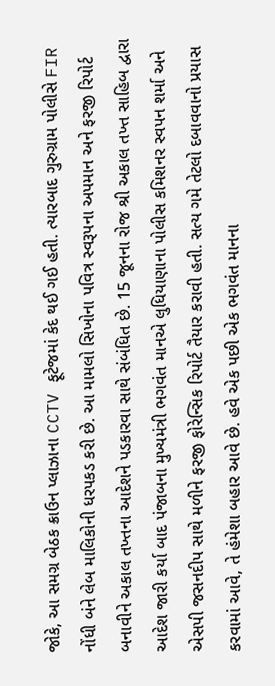જોકે, આ સમગ્ર બેઠક ક્રાઉન પ્લાઝાના CCTV ફૂટેજમાં કેદ થઈ ગઈ હતી. ત્યારબાદ ગુરુગ્રામ પોલીસે FIR નોંધી બંને લેબ માલિકોની ધરપકડ કરી છે. આ મામલો સિખોના પવિત્ર સ્વરૂપના અપમાન અને ફરજી રિપોર્ટ બનાવીને અકાલ તખ્તના આદેશને પડકારવા સાથે સંબંધિત છે. 15 જૂનના રોજ શ્રી અકાલ તખ્ત સાહિબ દ્વારા આદેશ જારી કર્યા બાદ પંજાબના મુખ્યમંત્રી ભગવંત માનએ લુધિયાણાના પોલીસ કમિશનર સ્વપન શર્મા અને એસપી જસનદીપ સાથે મળીને ફરજી ફોરેન્સિક રિપોર્ટ તૈયાર કરાવી હતી. સત્ય ગમે તેટલો દબાવવાનો પ્રયાસ કરવામાં આવે, તે હંમેશા બહાર આવે છે. હવે એક પછી એક ભગવંત માનના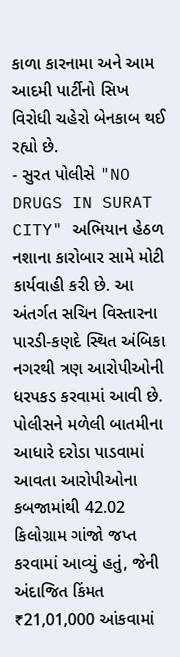કાળા કારનામા અને આમ આદમી પાર્ટીનો સિખ વિરોધી ચહેરો બેનકાબ થઈ રહ્યો છે.
- સુરત પોલીસે "NO DRUGS IN SURAT CITY" અભિયાન હેઠળ નશાના કારોબાર સામે મોટી કાર્યવાહી કરી છે. આ અંતર્ગત સચિન વિસ્તારના પારડી-કણદે સ્થિત અંબિકા નગરથી ત્રણ આરોપીઓની ધરપકડ કરવામાં આવી છે. પોલીસને મળેલી બાતમીના આધારે દરોડા પાડવામાં આવતા આરોપીઓના કબજામાંથી 42.02 કિલોગ્રામ ગાંજો જપ્ત કરવામાં આવ્યું હતું, જેની અંદાજિત કિંમત ₹21,01,000 આંકવામાં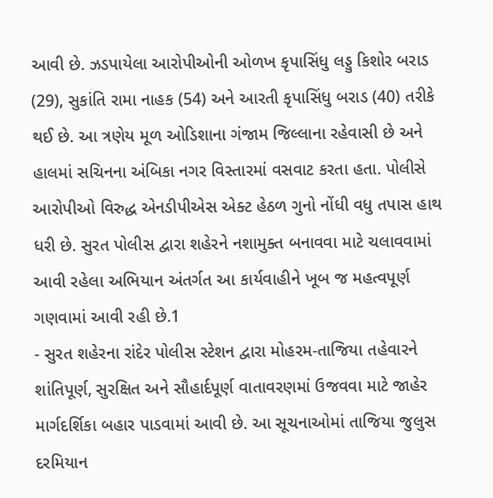આવી છે. ઝડપાયેલા આરોપીઓની ઓળખ કૃપાસિંધુ લડ્ડુ કિશોર બરાડ (29), સુકાંતિ રામા નાહક (54) અને આરતી કૃપાસિંધુ બરાડ (40) તરીકે થઈ છે. આ ત્રણેય મૂળ ઓડિશાના ગંજામ જિલ્લાના રહેવાસી છે અને હાલમાં સચિનના અંબિકા નગર વિસ્તારમાં વસવાટ કરતા હતા. પોલીસે આરોપીઓ વિરુદ્ધ એનડીપીએસ એક્ટ હેઠળ ગુનો નોંધી વધુ તપાસ હાથ ધરી છે. સુરત પોલીસ દ્વારા શહેરને નશામુક્ત બનાવવા માટે ચલાવવામાં આવી રહેલા અભિયાન અંતર્ગત આ કાર્યવાહીને ખૂબ જ મહત્વપૂર્ણ ગણવામાં આવી રહી છે.1
- સુરત શહેરના રાંદેર પોલીસ સ્ટેશન દ્વારા મોહરમ-તાજિયા તહેવારને શાંતિપૂર્ણ, સુરક્ષિત અને સૌહાર્દપૂર્ણ વાતાવરણમાં ઉજવવા માટે જાહેર માર્ગદર્શિકા બહાર પાડવામાં આવી છે. આ સૂચનાઓમાં તાજિયા જુલુસ દરમિયાન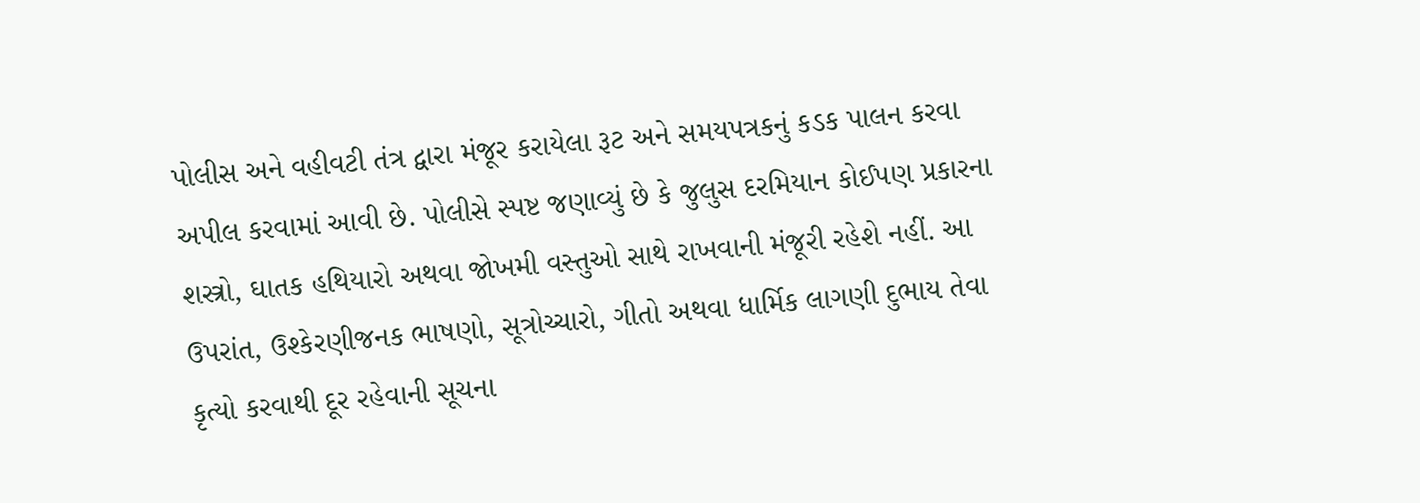પોલીસ અને વહીવટી તંત્ર દ્વારા મંજૂર કરાયેલા રૂટ અને સમયપત્રકનું કડક પાલન કરવા અપીલ કરવામાં આવી છે. પોલીસે સ્પષ્ટ જણાવ્યું છે કે જુલુસ દરમિયાન કોઈપણ પ્રકારના શસ્ત્રો, ઘાતક હથિયારો અથવા જોખમી વસ્તુઓ સાથે રાખવાની મંજૂરી રહેશે નહીં. આ ઉપરાંત, ઉશ્કેરણીજનક ભાષણો, સૂત્રોચ્ચારો, ગીતો અથવા ધાર્મિક લાગણી દુભાય તેવા કૃત્યો કરવાથી દૂર રહેવાની સૂચના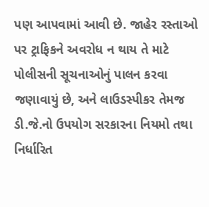પણ આપવામાં આવી છે. જાહેર રસ્તાઓ પર ટ્રાફિકને અવરોધ ન થાય તે માટે પોલીસની સૂચનાઓનું પાલન કરવા જણાવાયું છે, અને લાઉડસ્પીકર તેમજ ડી.જે.નો ઉપયોગ સરકારના નિયમો તથા નિર્ધારિત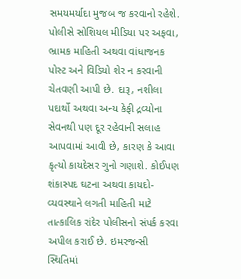સમયમર્યાદા મુજબ જ કરવાનો રહેશે. પોલીસે સોશિયલ મીડિયા પર અફવા, ભ્રામક માહિતી અથવા વાંધાજનક પોસ્ટ અને વિડિયો શેર ન કરવાની ચેતવણી આપી છે. દારૂ, નશીલા પદાર્થો અથવા અન્ય કેફી દ્રવ્યોના સેવનથી પણ દૂર રહેવાની સલાહ આપવામાં આવી છે, કારણ કે આવા કૃત્યો કાયદેસર ગુનો ગણાશે. કોઈપણ શંકાસ્પદ ઘટના અથવા કાયદો-વ્યવસ્થાને લગતી માહિતી માટે તાત્કાલિક રાંદેર પોલીસનો સંપર્ક કરવા અપીલ કરાઈ છે. ઇમરજન્સી સ્થિતિમાં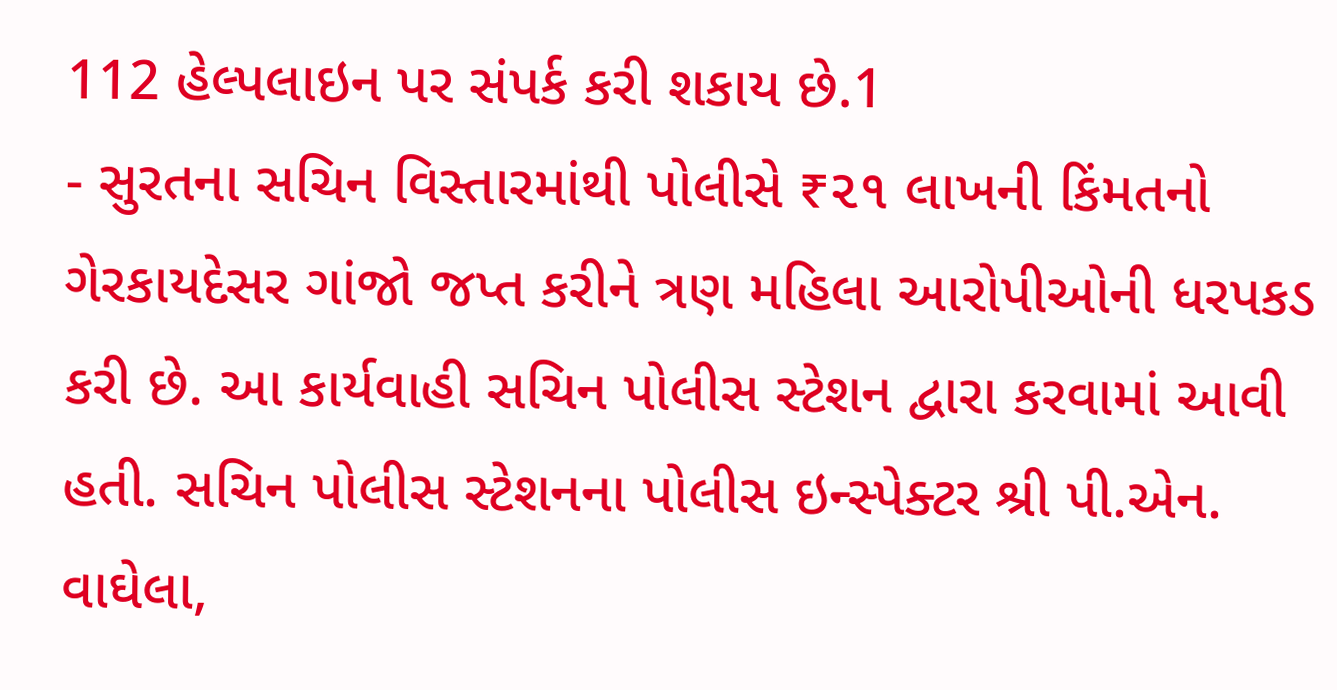112 હેલ્પલાઇન પર સંપર્ક કરી શકાય છે.1
- સુરતના સચિન વિસ્તારમાંથી પોલીસે ₹૨૧ લાખની કિંમતનો ગેરકાયદેસર ગાંજો જપ્ત કરીને ત્રણ મહિલા આરોપીઓની ધરપકડ કરી છે. આ કાર્યવાહી સચિન પોલીસ સ્ટેશન દ્વારા કરવામાં આવી હતી. સચિન પોલીસ સ્ટેશનના પોલીસ ઇન્સ્પેક્ટર શ્રી પી.એન. વાઘેલા,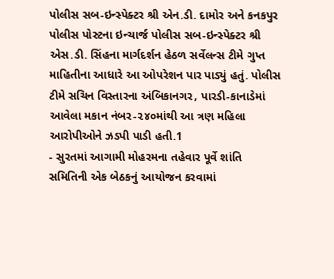પોલીસ સબ-ઇન્સ્પેક્ટર શ્રી એન.ડી. દામોર અને કનકપુર પોલીસ પોસ્ટના ઇન્ચાર્જ પોલીસ સબ-ઇન્સ્પેક્ટર શ્રી એસ.ડી. સિંહના માર્ગદર્શન હેઠળ સર્વેલન્સ ટીમે ગુપ્ત માહિતીના આધારે આ ઓપરેશન પાર પાડ્યું હતું. પોલીસ ટીમે સચિન વિસ્તારના અંબિકાનગર, પારડી-કાનાડેમાં આવેલા મકાન નંબર-૨૪૦માંથી આ ત્રણ મહિલા આરોપીઓને ઝડપી પાડી હતી.1
- સુરતમાં આગામી મોહરમના તહેવાર પૂર્વે શાંતિ સમિતિની એક બેઠકનું આયોજન કરવામાં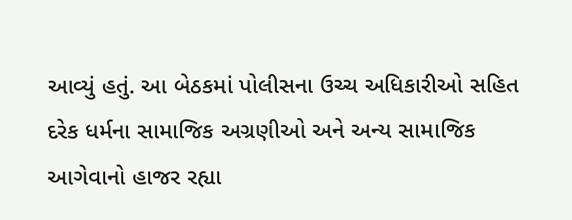આવ્યું હતું. આ બેઠકમાં પોલીસના ઉચ્ચ અધિકારીઓ સહિત દરેક ધર્મના સામાજિક અગ્રણીઓ અને અન્ય સામાજિક આગેવાનો હાજર રહ્યા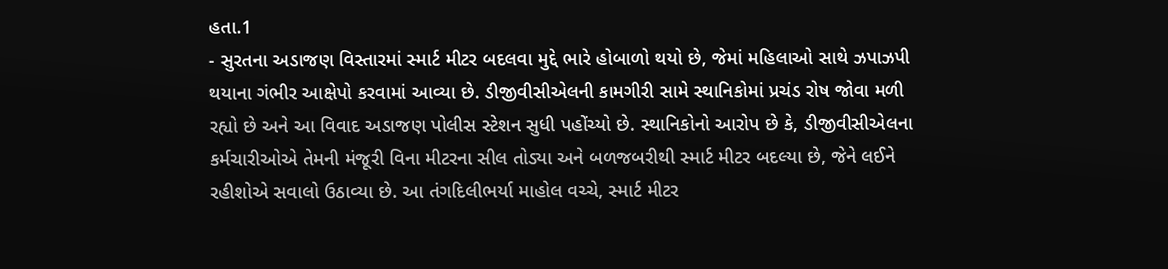હતા.1
- સુરતના અડાજણ વિસ્તારમાં સ્માર્ટ મીટર બદલવા મુદ્દે ભારે હોબાળો થયો છે, જેમાં મહિલાઓ સાથે ઝપાઝપી થયાના ગંભીર આક્ષેપો કરવામાં આવ્યા છે. ડીજીવીસીએલની કામગીરી સામે સ્થાનિકોમાં પ્રચંડ રોષ જોવા મળી રહ્યો છે અને આ વિવાદ અડાજણ પોલીસ સ્ટેશન સુધી પહોંચ્યો છે. સ્થાનિકોનો આરોપ છે કે, ડીજીવીસીએલના કર્મચારીઓએ તેમની મંજૂરી વિના મીટરના સીલ તોડ્યા અને બળજબરીથી સ્માર્ટ મીટર બદલ્યા છે, જેને લઈને રહીશોએ સવાલો ઉઠાવ્યા છે. આ તંગદિલીભર્યા માહોલ વચ્ચે, સ્માર્ટ મીટર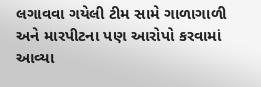લગાવવા ગયેલી ટીમ સામે ગાળાગાળી અને મારપીટના પણ આરોપો કરવામાં આવ્યા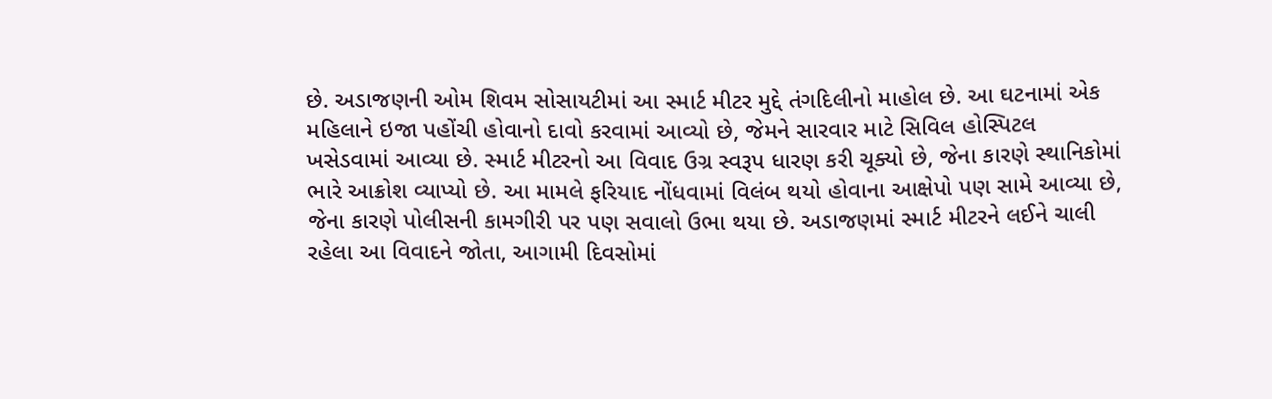છે. અડાજણની ઓમ શિવમ સોસાયટીમાં આ સ્માર્ટ મીટર મુદ્દે તંગદિલીનો માહોલ છે. આ ઘટનામાં એક મહિલાને ઇજા પહોંચી હોવાનો દાવો કરવામાં આવ્યો છે, જેમને સારવાર માટે સિવિલ હોસ્પિટલ ખસેડવામાં આવ્યા છે. સ્માર્ટ મીટરનો આ વિવાદ ઉગ્ર સ્વરૂપ ધારણ કરી ચૂક્યો છે, જેના કારણે સ્થાનિકોમાં ભારે આક્રોશ વ્યાપ્યો છે. આ મામલે ફરિયાદ નોંધવામાં વિલંબ થયો હોવાના આક્ષેપો પણ સામે આવ્યા છે, જેના કારણે પોલીસની કામગીરી પર પણ સવાલો ઉભા થયા છે. અડાજણમાં સ્માર્ટ મીટરને લઈને ચાલી રહેલા આ વિવાદને જોતા, આગામી દિવસોમાં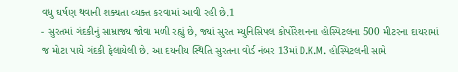વધુ ઘર્ષણ થવાની શક્યતા વ્યક્ત કરવામાં આવી રહી છે.1
- સુરતમાં ગંદકીનું સામ્રાજ્ય જોવા મળી રહ્યું છે, જ્યાં સુરત મ્યુનિસિપલ કોર્પોરેશનના હોસ્પિટલના 500 મીટરના દાયરામાં જ મોટા પાયે ગંદકી ફેલાયેલી છે. આ દયનીય સ્થિતિ સુરતના વોર્ડ નંબર 13માં D.K.M. હોસ્પિટલની સામે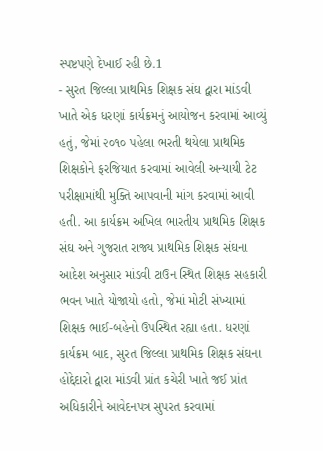સ્પષ્ટપણે દેખાઈ રહી છે.1
- સુરત જિલ્લા પ્રાથમિક શિક્ષક સંઘ દ્વારા માંડવી ખાતે એક ધરણાં કાર્યક્રમનું આયોજન કરવામાં આવ્યું હતું, જેમાં ૨૦૧૦ પહેલા ભરતી થયેલા પ્રાથમિક શિક્ષકોને ફરજિયાત કરવામાં આવેલી અન્યાયી ટેટ પરીક્ષામાંથી મુક્તિ આપવાની માંગ કરવામાં આવી હતી. આ કાર્યક્રમ અખિલ ભારતીય પ્રાથમિક શિક્ષક સંઘ અને ગુજરાત રાજ્ય પ્રાથમિક શિક્ષક સંઘના આદેશ અનુસાર માંડવી ટાઉન સ્થિત શિક્ષક સહકારી ભવન ખાતે યોજાયો હતો, જેમાં મોટી સંખ્યામાં શિક્ષક ભાઈ-બહેનો ઉપસ્થિત રહ્યા હતા. ધરણાં કાર્યક્રમ બાદ, સુરત જિલ્લા પ્રાથમિક શિક્ષક સંઘના હોદ્દેદારો દ્વારા માંડવી પ્રાંત કચેરી ખાતે જઈ પ્રાંત અધિકારીને આવેદનપત્ર સુપરત કરવામાં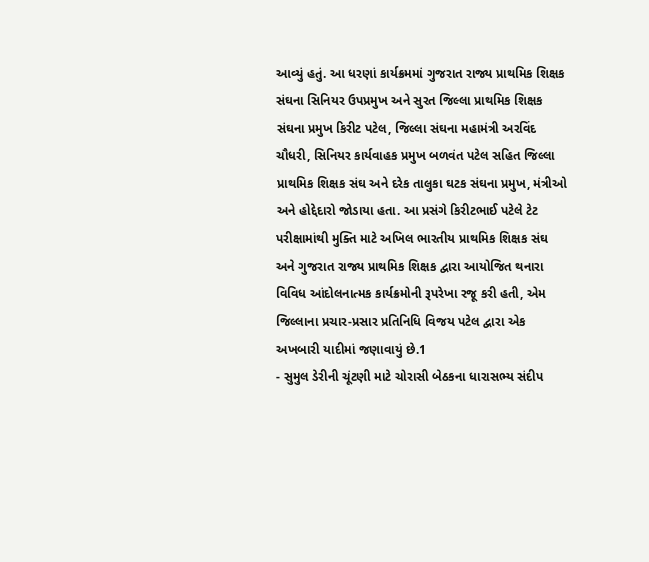આવ્યું હતું. આ ધરણાં કાર્યક્રમમાં ગુજરાત રાજ્ય પ્રાથમિક શિક્ષક સંઘના સિનિયર ઉપપ્રમુખ અને સુરત જિલ્લા પ્રાથમિક શિક્ષક સંઘના પ્રમુખ કિરીટ પટેલ, જિલ્લા સંઘના મહામંત્રી અરવિંદ ચૌધરી, સિનિયર કાર્યવાહક પ્રમુખ બળવંત પટેલ સહિત જિલ્લા પ્રાથમિક શિક્ષક સંઘ અને દરેક તાલુકા ઘટક સંઘના પ્રમુખ, મંત્રીઓ અને હોદ્દેદારો જોડાયા હતા. આ પ્રસંગે કિરીટભાઈ પટેલે ટેટ પરીક્ષામાંથી મુક્તિ માટે અખિલ ભારતીય પ્રાથમિક શિક્ષક સંઘ અને ગુજરાત રાજ્ય પ્રાથમિક શિક્ષક દ્વારા આયોજિત થનારા વિવિધ આંદોલનાત્મક કાર્યક્રમોની રૂપરેખા રજૂ કરી હતી, એમ જિલ્લાના પ્રચાર-પ્રસાર પ્રતિનિધિ વિજય પટેલ દ્વારા એક અખબારી યાદીમાં જણાવાયું છે.1
- સુમુલ ડેરીની ચૂંટણી માટે ચોરાસી બેઠકના ધારાસભ્ય સંદીપ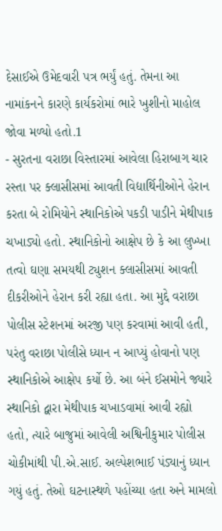દેસાઈએ ઉમેદવારી પત્ર ભર્યું હતું. તેમના આ નામાંકનને કારણે કાર્યકરોમાં ભારે ખુશીનો માહોલ જોવા મળ્યો હતો.1
- સુરતના વરાછા વિસ્તારમાં આવેલા હિરાબાગ ચાર રસ્તા પર ક્લાસીસમાં આવતી વિદ્યાર્થિનીઓને હેરાન કરતા બે રોમિયોને સ્થાનિકોએ પકડી પાડીને મેથીપાક ચખાડ્યો હતો. સ્થાનિકોનો આક્ષેપ છે કે આ લુખ્ખા તત્વો ઘણા સમયથી ટ્યુશન ક્લાસીસમાં આવતી દીકરીઓને હેરાન કરી રહ્યા હતા. આ મુદ્દે વરાછા પોલીસ સ્ટેશનમાં અરજી પણ કરવામાં આવી હતી, પરંતુ વરાછા પોલીસે ધ્યાન ન આપ્યું હોવાનો પણ સ્થાનિકોએ આક્ષેપ કર્યો છે. આ બંને ઈસમોને જ્યારે સ્થાનિકો દ્વારા મેથીપાક ચખાડવામાં આવી રહ્યો હતો, ત્યારે બાજુમાં આવેલી અશ્વિનીકુમાર પોલીસ ચોકીમાંથી પી.એ.સાઈ. અલ્પેશભાઈ પંડ્યાનું ધ્યાન ગયું હતું. તેઓ ઘટનાસ્થળે પહોંચ્યા હતા અને મામલો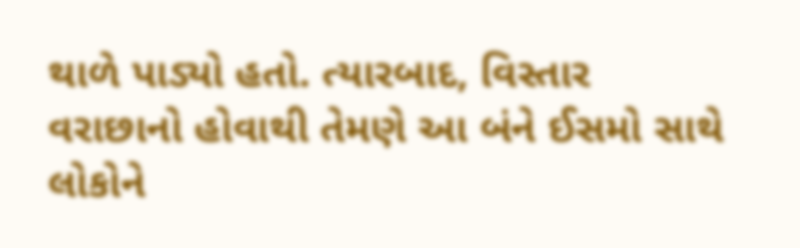થાળે પાડ્યો હતો. ત્યારબાદ, વિસ્તાર વરાછાનો હોવાથી તેમણે આ બંને ઈસમો સાથે લોકોને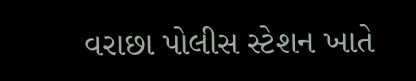વરાછા પોલીસ સ્ટેશન ખાતે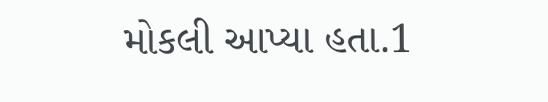મોકલી આપ્યા હતા.1